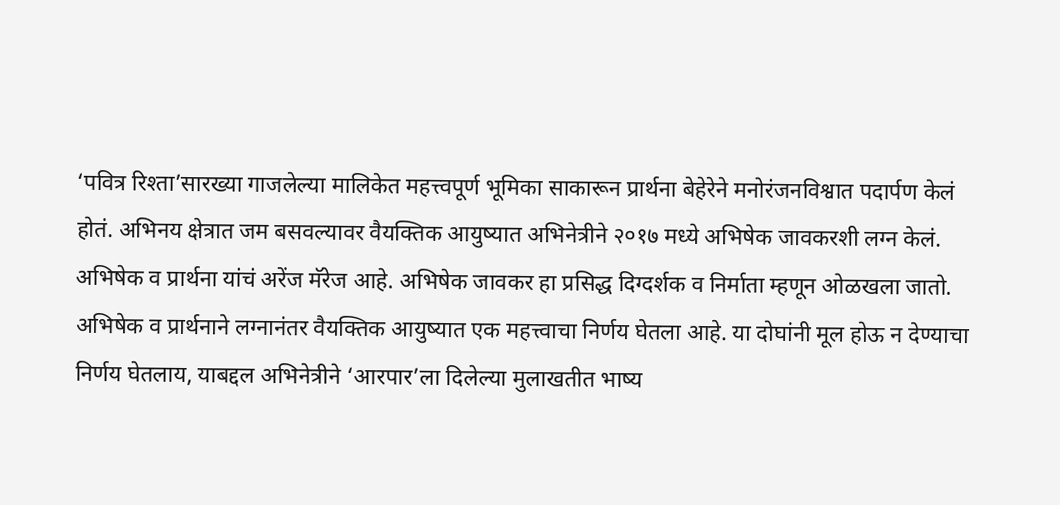‘पवित्र रिश्ता’सारख्या गाजलेल्या मालिकेत महत्त्वपूर्ण भूमिका साकारून प्रार्थना बेहेरेने मनोरंजनविश्वात पदार्पण केलं होतं. अभिनय क्षेत्रात जम बसवल्यावर वैयक्तिक आयुष्यात अभिनेत्रीने २०१७ मध्ये अभिषेक जावकरशी लग्न केलं. अभिषेक व प्रार्थना यांचं अरेंज मॅरेज आहे. अभिषेक जावकर हा प्रसिद्ध दिग्दर्शक व निर्माता म्हणून ओळखला जातो.
अभिषेक व प्रार्थनाने लग्नानंतर वैयक्तिक आयुष्यात एक महत्त्वाचा निर्णय घेतला आहे. या दोघांनी मूल होऊ न देण्याचा निर्णय घेतलाय, याबद्दल अभिनेत्रीने ‘आरपार’ला दिलेल्या मुलाखतीत भाष्य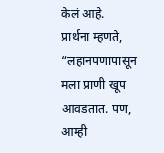केलं आहे.
प्रार्थना म्हणते, “लहानपणापासून मला प्राणी खूप आवडतात. पण, आम्ही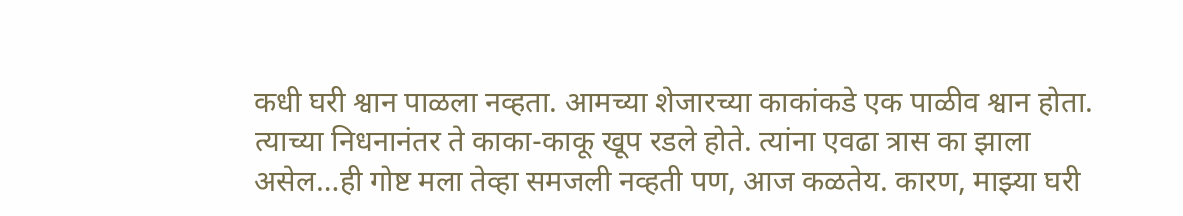कधी घरी श्वान पाळला नव्हता. आमच्या शेजारच्या काकांकडे एक पाळीव श्वान होता. त्याच्या निधनानंतर ते काका-काकू खूप रडले होते. त्यांना एवढा त्रास का झाला असेल…ही गोष्ट मला तेव्हा समजली नव्हती पण, आज कळतेय. कारण, माझ्या घरी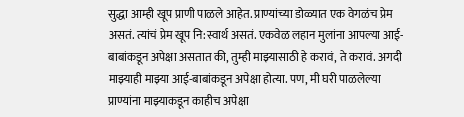सुद्धा आम्ही खूप प्राणी पाळले आहेत. प्राण्यांच्या डोळ्यात एक वेगळंच प्रेम असतं. त्यांचं प्रेम खूप नि:स्वार्थ असतं. एकवेळ लहान मुलांना आपल्या आई-बाबांकडून अपेक्षा असतात की, तुम्ही माझ्यासाठी हे करावं, ते करावं. अगदी माझ्याही माझ्या आई-बाबांकडून अपेक्षा होत्या. पण, मी घरी पाळलेल्या प्राण्यांना माझ्याकडून काहीच अपेक्षा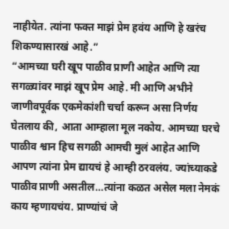नाहीयेत. त्यांना फक्त माझं प्रेम हवंय आणि हे खरंच शिकण्यासारखं आहे.”
“आमच्या घरी खूप पाळीव प्राणी आहेत आणि त्या सगळ्यांवर माझं खूप प्रेम आहे. मी आणि अभीने जाणीवपूर्वक एकमेकांशी चर्चा करून असा निर्णय घेतलाय की, आता आम्हाला मूल नकोय. आमच्या घरचे पाळीव श्वान हिच सगळी आमची मुलं आहेत आणि आपण त्यांना प्रेम द्यायचं हे आम्ही ठरवलंय. ज्यांच्याकडे पाळीव प्राणी असतील…त्यांना कळत असेल मला नेमकं काय म्हणायचंय. प्राण्यांचं जे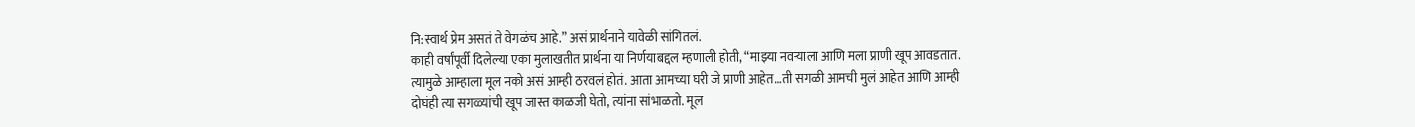नि:स्वार्थ प्रेम असतं ते वेगळंच आहे.” असं प्रार्थनाने यावेळी सांगितलं.
काही वर्षांपूर्वी दिलेल्या एका मुलाखतीत प्रार्थना या निर्णयाबद्दल म्हणाली होती, “माझ्या नवऱ्याला आणि मला प्राणी खूप आवडतात. त्यामुळे आम्हाला मूल नको असं आम्ही ठरवलं होतं. आता आमच्या घरी जे प्राणी आहेत…ती सगळी आमची मुलं आहेत आणि आम्ही दोघंही त्या सगळ्यांची खूप जास्त काळजी घेतो, त्यांना सांभाळतो. मूल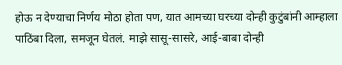होऊ न देण्याचा निर्णय मोठा होता पण, यात आमच्या घरच्या दोन्ही कुटुंबांनी आम्हाला पाठिंबा दिला, समजून घेतलं. माझे सासू-सासरे, आई-बाबा दोन्ही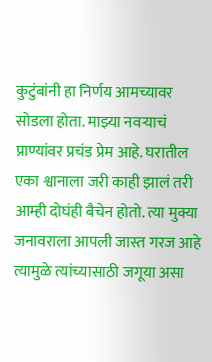कुटुंबांनी हा निर्णय आमच्यावर सोडला होता. माझ्या नवऱ्याचं प्राण्यांवर प्रचंड प्रेम आहे. घरातील एका श्वानाला जरी काही झालं तरी आम्ही दोघंही बैचेन होतो. त्या मुक्या जनावराला आपली जास्त गरज आहे त्यामुळे त्यांच्यासाठी जगूया असा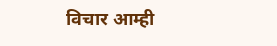विचार आम्ही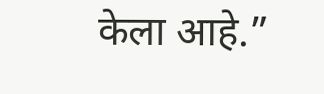केला आहे.”